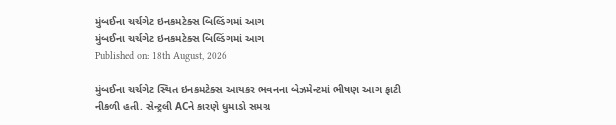મુંબઈના ચર્ચગેટ ઇનકમટેક્સ બિલ્ડિંગમાં આગ
મુંબઈના ચર્ચગેટ ઇનકમટેક્સ બિલ્ડિંગમાં આગ
Published on: 18th August, 2026

મુંબઈના ચર્ચગેટ સ્થિત ઇનકમટેક્સ આયકર ભવનના બેઝમેન્ટમાં ભીષણ આગ ફાટી નીકળી હતી. સેન્ટ્રલી ACને કારણે ધુમાડો સમગ્ર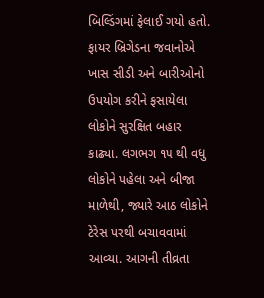બિલ્ડિંગમાં ફેલાઈ ગયો હતો. ફાયર બ્રિગેડના જવાનોએ ખાસ સીડી અને બારીઓનો ઉપયોગ કરીને ફસાયેલા લોકોને સુરક્ષિત બહાર કાઢ્યા. લગભગ ૧૫ થી વધુ લોકોને પહેલા અને બીજા માળેથી, જ્યારે આઠ લોકોને ટેરેસ પરથી બચાવવામાં આવ્યા. આગની તીવ્રતા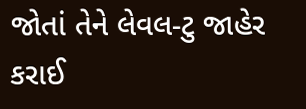જોતાં તેને લેવલ-ટુ જાહેર કરાઈ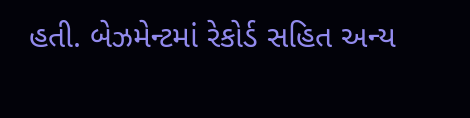હતી. બેઝમેન્ટમાં રેકોર્ડ સહિત અન્ય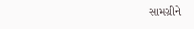સામગ્રીને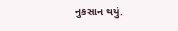નુકસાન થયું.